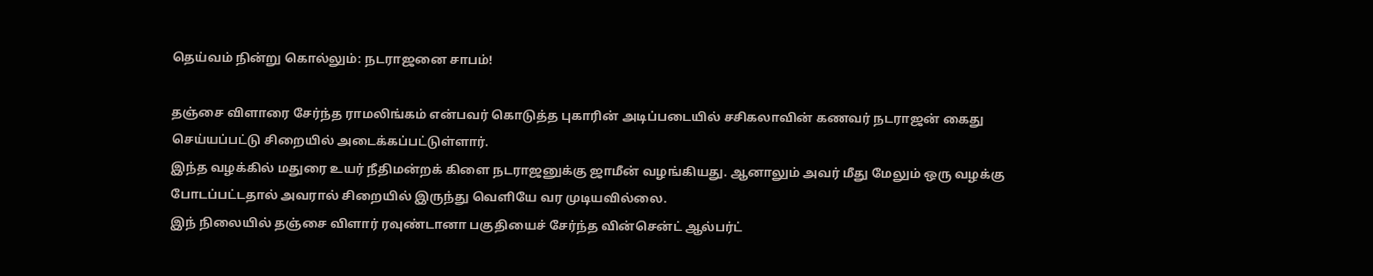தெய்வம் நின்று கொல்லும்: நடராஜனை சாபம்!

தஞ்சை விளாரை சேர்ந்த ராமலிங்கம் என்பவர் கொடுத்த புகாரின் அடிப்படையில் சசிகலாவின் கணவர் நடராஜன் கைது செய்யப்பட்டு சிறையில் அடைக்கப்பட்டுள்ளார்.
இந்த வழக்கில் மதுரை உயர் நீதிமன்றக் கிளை நடராஜனுக்கு ஜாமீன் வழங்கியது. ஆனாலும் அவர் மீது மேலும் ஒரு வழக்கு போடப்பட்டதால் அவரால் சிறையில் இருந்து வெளியே வர முடியவில்லை.
இந் நிலையில் தஞ்சை விளார் ரவுண்டானா பகுதியைச் சேர்ந்த வின்சென்ட் ஆல்பர்ட்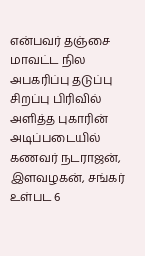என்பவர் தஞ்சை மாவட்ட நில அபகரிப்பு தடுப்பு சிறப்பு பிரிவில் அளித்த புகாரின் அடிப்படையில் கணவர் நடராஜன், இளவழகன், சங்கர் உள்பட 6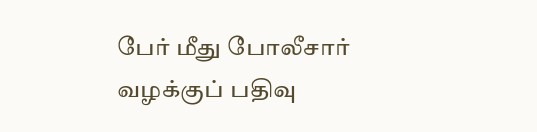பேர் மீது போலீசார் வழக்குப் பதிவு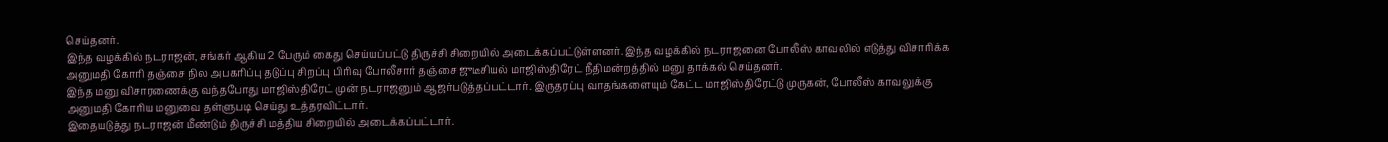செய்தனர்.
இந்த வழக்கில் நடராஜன், சங்கர் ஆகிய 2 பேரும் கைது செய்யப்பட்டு திருச்சி சிறையில் அடைக்கப்பட்டுள்ளனர். இந்த வழக்கில் நடராஜனை போலீஸ் காவலில் எடுத்து விசாரிக்க அனுமதி கோரி தஞ்சை நில அபகரிப்பு தடுப்பு சிறப்பு பிரிவு போலீசார் தஞ்சை ஜுடீசியல் மாஜிஸ்திரேட் நீதிமன்றத்தில் மனு தாக்கல் செய்தனர்.
இந்த மனு விசாரணைக்கு வந்தபோது மாஜிஸ்திரேட் முன் நடராஜனும் ஆஜர்படுத்தப்பட்டார். இருதரப்பு வாதங்களையும் கேட்ட மாஜிஸ்திரேட்டு முருகன், போலீஸ் காவலுக்கு அனுமதி கோரிய மனுவை தள்ளுபடி செய்து உத்தரவிட்டார்.
இதையடுத்து நடராஜன் மீண்டும் திருச்சி மத்திய சிறையில் அடைக்கப்பட்டார்.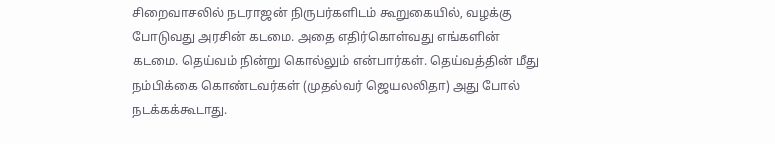சிறைவாசலில் நடராஜன் நிருபர்களிடம் கூறுகையில், வழக்கு போடுவது அரசின் கடமை. அதை எதிர்கொள்வது எங்களின் கடமை. தெய்வம் நின்று கொல்லும் என்பார்கள். தெய்வத்தின் மீது நம்பிக்கை கொண்டவர்கள் (முதல்வர் ஜெயலலிதா) அது போல் நடக்கக்கூடாது.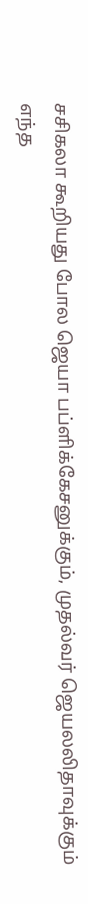சசிகலா கூறியது போல ஜெயா பப்ளிக்கேசனுக்கும், முதல்வர் ஜெயலலிதாவுக்கும் எந்த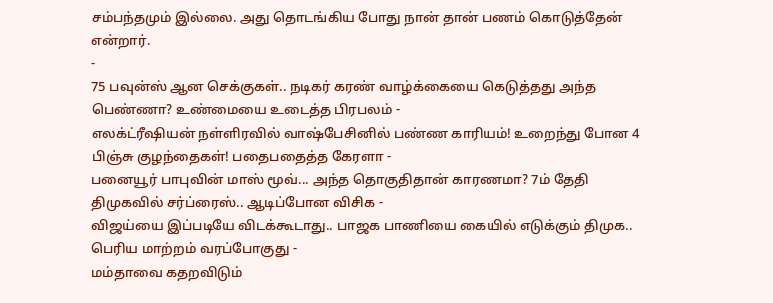சம்பந்தமும் இல்லை. அது தொடங்கிய போது நான் தான் பணம் கொடுத்தேன் என்றார்.
-
75 பவுன்ஸ் ஆன செக்குகள்.. நடிகர் கரண் வாழ்க்கையை கெடுத்தது அந்த பெண்ணா? உண்மையை உடைத்த பிரபலம் -
எலக்ட்ரீஷியன் நள்ளிரவில் வாஷ்பேசினில் பண்ண காரியம்! உறைந்து போன 4 பிஞ்சு குழந்தைகள்! பதைபதைத்த கேரளா -
பனையூர் பாபுவின் மாஸ் மூவ்... அந்த தொகுதிதான் காரணமா? 7ம் தேதி திமுகவில் சர்ப்ரைஸ்.. ஆடிப்போன விசிக -
விஜய்யை இப்படியே விடக்கூடாது.. பாஜக பாணியை கையில் எடுக்கும் திமுக.. பெரிய மாற்றம் வரப்போகுது -
மம்தாவை கதறவிடும்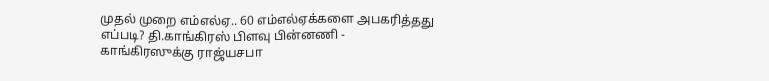முதல் முறை எம்எல்ஏ.. 60 எம்எல்ஏக்களை அபகரித்தது எப்படி? தி.காங்கிரஸ் பிளவு பின்னணி -
காங்கிரஸுக்கு ராஜ்யசபா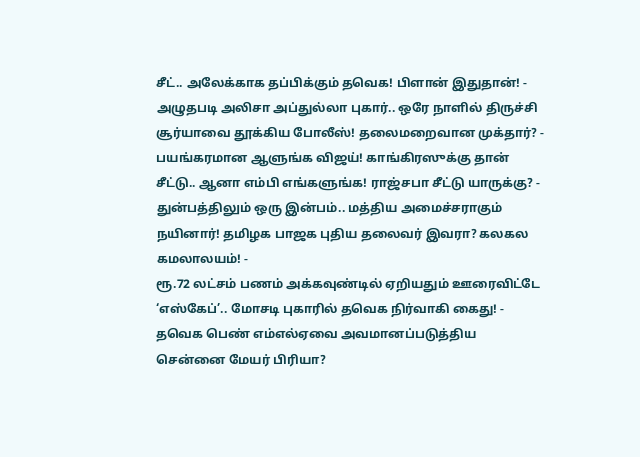சீட்.. அலேக்காக தப்பிக்கும் தவெக! பிளான் இதுதான்! -
அழுதபடி அலிசா அப்துல்லா புகார்.. ஒரே நாளில் திருச்சி சூர்யாவை தூக்கிய போலீஸ்! தலைமறைவான முக்தார்? -
பயங்கரமான ஆளுங்க விஜய்! காங்கிரஸுக்கு தான் சீட்டு.. ஆனா எம்பி எங்களுங்க! ராஜ்சபா சீட்டு யாருக்கு? -
துன்பத்திலும் ஒரு இன்பம்.. மத்திய அமைச்சராகும் நயினார்! தமிழக பாஜக புதிய தலைவர் இவரா? கலகல கமலாலயம்! -
ரூ.72 லட்சம் பணம் அக்கவுண்டில் ஏறியதும் ஊரைவிட்டே ‘எஸ்கேப்’.. மோசடி புகாரில் தவெக நிர்வாகி கைது! -
தவெக பெண் எம்எல்ஏவை அவமானப்படுத்திய சென்னை மேயர் பிரியா?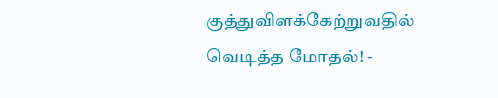குத்துவிளக்கேற்றுவதில் வெடித்த மோதல்! -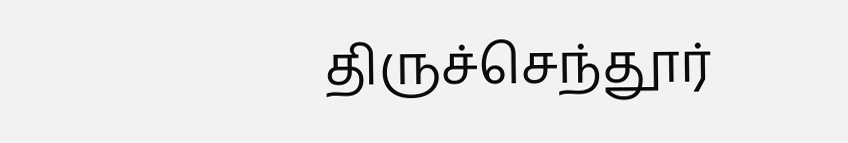திருச்செந்தூர்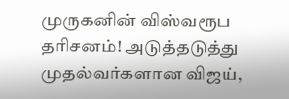முருகனின் விஸ்வரூப தரிசனம்! அடுத்தடுத்து முதல்வர்களான விஜய்,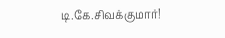டி.கே.சிவக்குமார்!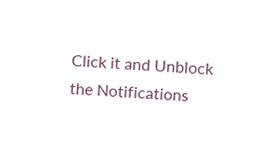Click it and Unblock the Notifications